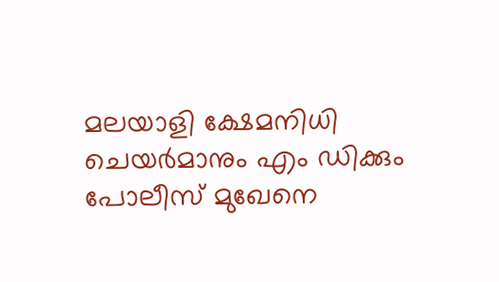മലയാളി ക്ഷേമനിധി ചെയർമാനും എം ഡിക്കും പോലീസ് മുഖേനെ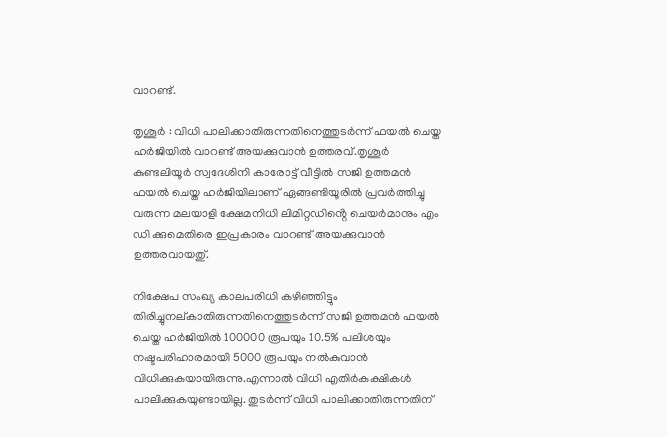വാറണ്ട്.

തൃശൂർ : വിധി പാലിക്കാതിരുന്നതിനെത്തുടർന്ന് ഫയൽ ചെയ്ത ഹർജിയിൽ വാറണ്ട് അയക്കുവാൻ ഉത്തരവ്.തൃശൂർ കുണ്ടലിയൂർ സ്വദേശിനി കാരോട്ട് വീട്ടിൽ സജി ഉത്തമൻ ഫയൽ ചെയ്ത ഹർജിയിലാണ് ഏങ്ങണ്ടിയൂരിൽ പ്രവർത്തിച്ചു വരുന്ന മലയാളി ക്ഷേമനിധി ലിമിറ്റഡിൻ്റെ ചെയർമാനും എം ഡി ക്കുമെതിരെ ഇപ്രകാരം വാറണ്ട് അയക്കുവാൻ ഉത്തരവായതു്.

നിക്ഷേപ സംഖ്യ കാലപരിധി കഴിഞ്ഞിട്ടും തിരിച്ചുനല്കാതിരുന്നതിനെത്തുടർന്ന് സജി ഉത്തമൻ ഫയൽ ചെയ്ത ഹർജിയിൽ 100000 രൂപയും 10.5% പലിശയും നഷ്ടപരിഹാരമായി 5000 രൂപയും നൽകുവാൻ വിധിക്കുകയായിരുന്നു.എന്നാൽ വിധി എതിർകക്ഷികൾ പാലിക്കുകയുണ്ടായില്ല. തുടർന്ന് വിധി പാലിക്കാതിരുന്നതിന്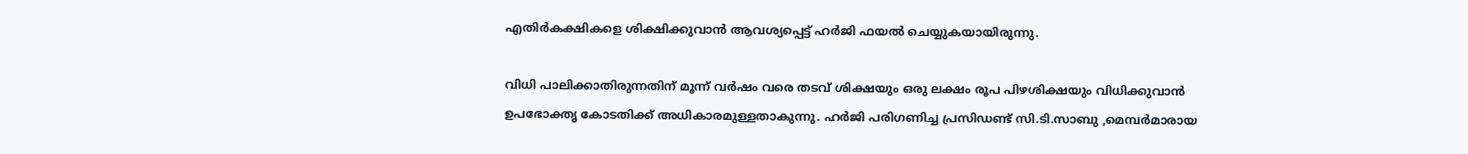എതിർകക്ഷികളെ ശിക്ഷിക്കുവാൻ ആവശ്യപ്പെട്ട് ഹർജി ഫയൽ ചെയ്യുകയായിരുന്നു.

വിധി പാലിക്കാതിരുന്നതിന് മൂന്ന് വർഷം വരെ തടവ് ശിക്ഷയും ഒരു ലക്ഷം രൂപ പിഴശിക്ഷയും വിധിക്കുവാൻ ഉപഭോക്തൃ കോടതിക്ക് അധികാരമുള്ളതാകുന്നു. ഹർജി പരിഗണിച്ച പ്രസിഡണ്ട് സി.ടി.സാബു ,മെമ്പർമാരായ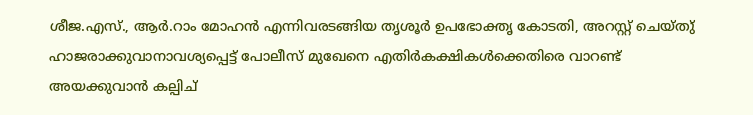ശീജ.എസ്., ആർ.റാം മോഹൻ എന്നിവരടങ്ങിയ തൃശൂർ ഉപഭോക്തൃ കോടതി, അറസ്റ്റ് ചെയ്തു് ഹാജരാക്കുവാനാവശ്യപ്പെട്ട് പോലീസ് മുഖേനെ എതിർകക്ഷികൾക്കെതിരെ വാറണ്ട് അയക്കുവാൻ കല്പിച്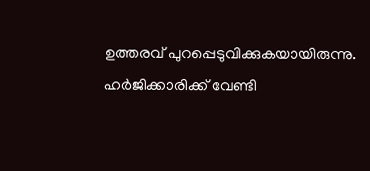ഉത്തരവ് പുറപ്പെടുവിക്കുകയായിരുന്നു. ഹർജിക്കാരിക്ക് വേണ്ടി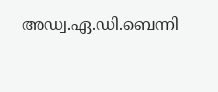അഡ്വ.ഏ.ഡി.ബെന്നി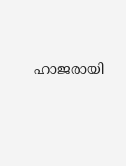ഹാജരായി